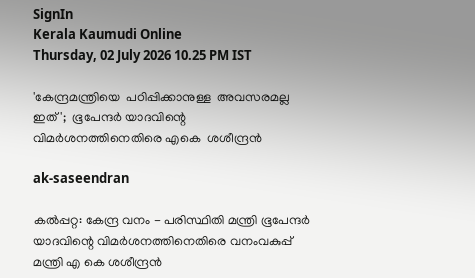SignIn
Kerala Kaumudi Online
Thursday, 02 July 2026 10.25 PM IST

'കേന്ദ്രമന്ത്രിയെ  പഠിപ്പിക്കാനുള്ള  അവസരമല്ല ഇത്';  ഭൂപേന്ദർ യാദവിന്റെ വിമർശനത്തിനെതിരെ എകെ  ശശീന്ദ്രൻ

ak-saseendran

കൽപ്പറ്റ: കേന്ദ്ര വനം - പരിസ്ഥിതി മന്ത്രി ഭൂപേന്ദർ യാദവിന്റെ വിമർശനത്തിനെതിരെ വനംവകുപ്പ് മന്ത്രി എ കെ ശശീന്ദ്രൻ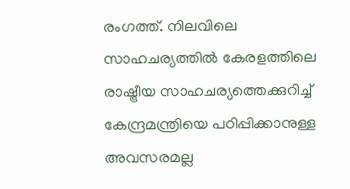രംഗത്ത്. നിലവിലെ സാഹചര്യത്തിൽ കേരളത്തിലെ രാഷ്ട്രീയ സാഹചര്യത്തെക്കുറിച്ച് കേന്ദ്രമന്ത്രിയെ പഠിപ്പിക്കാനുള്ള അവസരമല്ല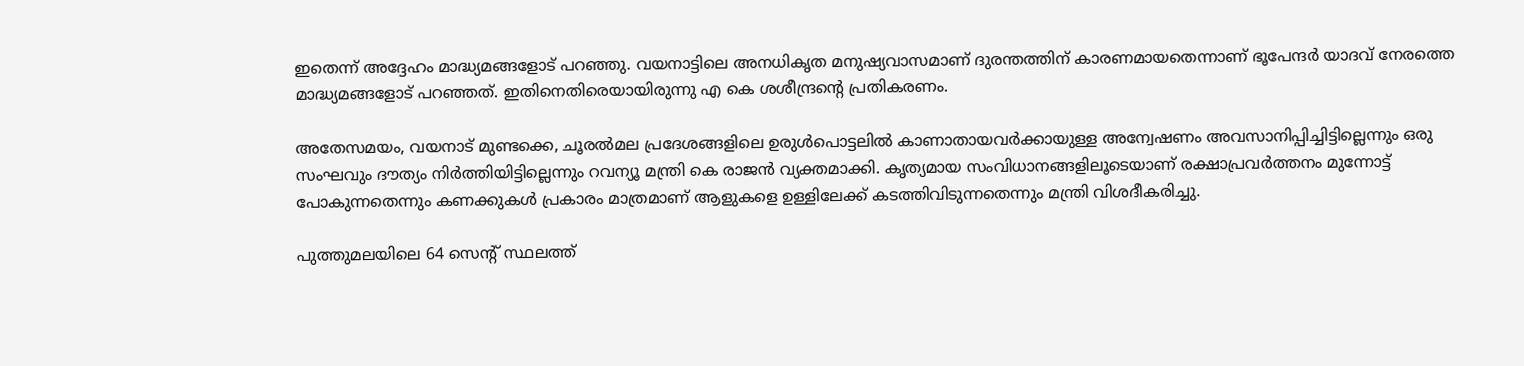ഇതെന്ന് അദ്ദേഹം മാദ്ധ്യമങ്ങളോട് പറഞ്ഞു. വയനാട്ടിലെ അനധികൃത മനുഷ്യവാസമാണ് ദുരന്തത്തിന് കാരണമായതെന്നാണ് ഭൂപേന്ദർ യാദവ് നേരത്തെ മാദ്ധ്യമങ്ങളോട് പറഞ്ഞത്. ഇതിനെതിരെയായിരുന്നു എ കെ ശശീന്ദ്രന്റെ പ്രതികരണം.

അതേസമയം, വയനാട് മുണ്ടക്കെ, ചൂരൽമല പ്രദേശങ്ങളിലെ ഉരുൾപൊട്ടലിൽ കാണാതായവർക്കായുള്ള അന്വേഷണം അവസാനിപ്പിച്ചിട്ടില്ലെന്നും ഒരു സംഘവും ദൗത്യം നിർത്തിയിട്ടില്ലെന്നും റവന്യൂ മന്ത്രി കെ രാജൻ വ്യക്തമാക്കി. കൃത്യമായ സംവിധാനങ്ങളിലൂടെയാണ് രക്ഷാപ്രവർത്തനം മുന്നോട്ട് പോകുന്നതെന്നും കണക്കുകൾ പ്രകാരം മാത്രമാണ് ആളുകളെ ഉള്ളിലേക്ക് കടത്തിവിടുന്നതെന്നും മന്ത്രി വിശദീകരിച്ചു.

പുത്തുമലയിലെ 64 സെന്റ് സ്ഥലത്ത്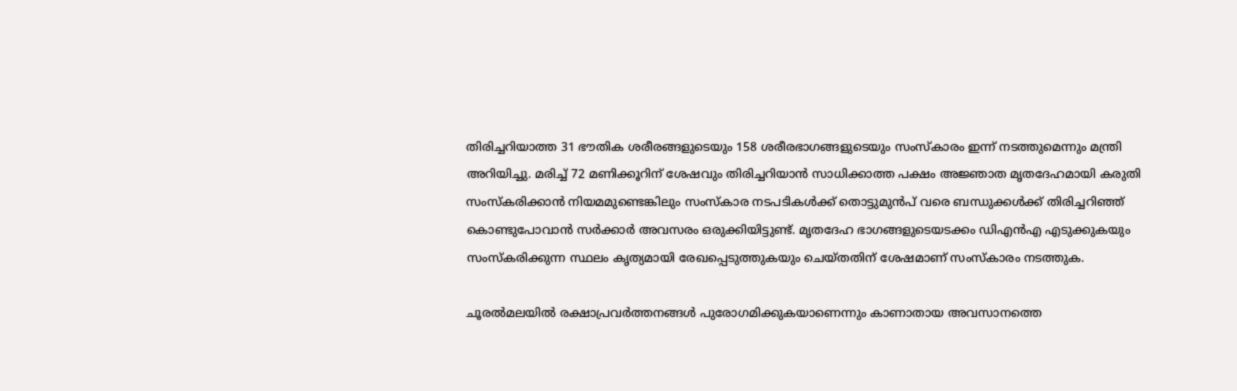തിരിച്ചറിയാത്ത 31 ഭൗതിക ശരീരങ്ങളുടെയും 158 ശരീരഭാഗങ്ങളുടെയും സംസ്കാരം ഇന്ന് നടത്തുമെന്നും മന്ത്രി അറിയിച്ചു. മരിച്ച് 72 മണിക്കൂറിന് ശേഷവും തിരിച്ചറിയാൻ സാധിക്കാത്ത പക്ഷം അജ്ഞാത മൃതദേഹമായി കരുതി സംസ്കരിക്കാൻ നിയമമുണ്ടെങ്കിലും സംസ്കാര നടപടികൾക്ക് തൊട്ടുമുൻപ് വരെ ബന്ധുക്കൾക്ക് തിരിച്ചറിഞ്ഞ് കൊണ്ടുപോവാൻ സർക്കാർ അവസരം ഒരുക്കിയിട്ടുണ്ട്. മൃതദേഹ ഭാഗങ്ങളുടെയടക്കം ഡിഎൻഎ എടുക്കുകയും സംസ്കരിക്കുന്ന സ്ഥലം കൃത്യമായി രേഖപ്പെടുത്തുകയും ചെയ്തതിന് ശേഷമാണ് സംസ്കാരം നടത്തുക.

ചൂരൽമലയിൽ രക്ഷാപ്രവർത്തനങ്ങൾ പുരോഗമിക്കുകയാണെന്നും കാണാതായ അവസാനത്തെ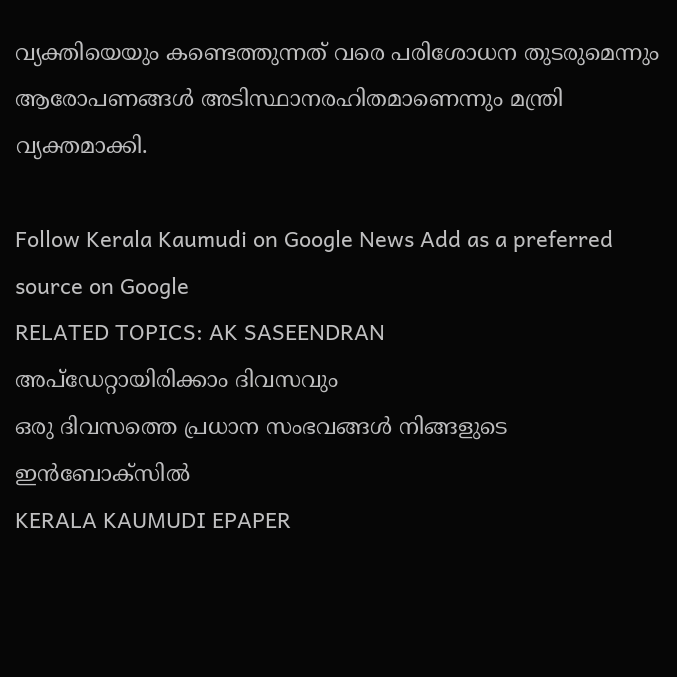വ്യക്തിയെയും കണ്ടെത്തുന്നത് വരെ പരിശോധന തുടരുമെന്നും ആരോപണങ്ങൾ അടിസ്ഥാനരഹിതമാണെന്നും മന്ത്രി വ്യക്തമാക്കി.

Follow Kerala Kaumudi on Google News Add as a preferred source on Google
RELATED TOPICS: AK SASEENDRAN
അപ്ഡേറ്റായിരിക്കാം ദിവസവും
ഒരു ദിവസത്തെ പ്രധാന സംഭവങ്ങൾ നിങ്ങളുടെ ഇൻബോക്സിൽ
KERALA KAUMUDI EPAPER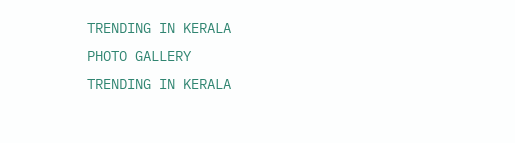TRENDING IN KERALA
PHOTO GALLERY
TRENDING IN KERALA